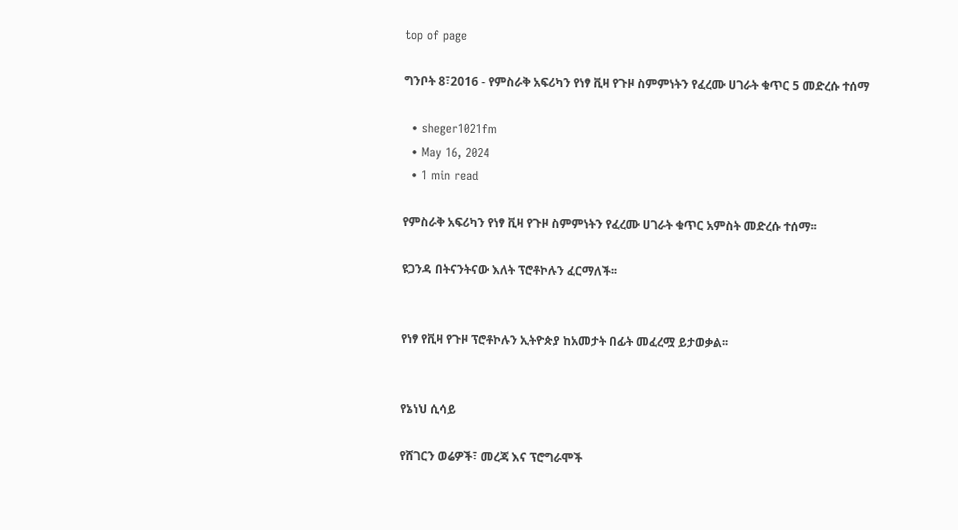top of page

ግንቦት 8፣2016 - የምስራቅ አፍሪካን የነፃ ቪዛ የጉዞ ስምምነትን የፈረሙ ሀገራት ቁጥር 5 መድረሱ ተሰማ

  • sheger1021fm
  • May 16, 2024
  • 1 min read

የምስራቅ አፍሪካን የነፃ ቪዛ የጉዞ ስምምነትን የፈረሙ ሀገራት ቁጥር አምስት መድረሱ ተሰማ፡፡

ዩጋንዳ በትናንትናው እለት ፕሮቶኮሉን ፈርማለች፡፡


የነፃ የቪዛ የጉዞ ፕሮቶኮሉን ኢትዮጵያ ከአመታት በፊት መፈረሟ ይታወቃል፡፡


የኔነህ ሲሳይ

የሸገርን ወሬዎች፣ መረጃ እና ፕሮግራሞች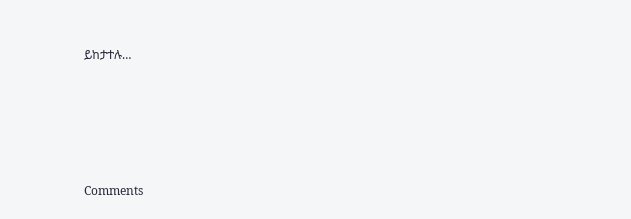ይከታተሉ…





Comments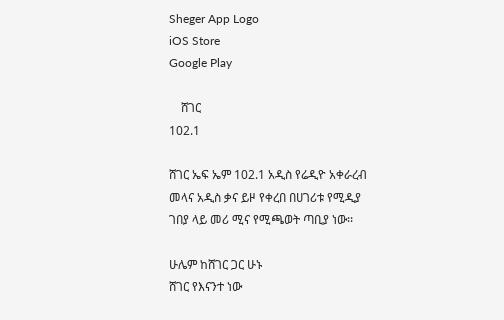Sheger App Logo
iOS Store
Google Play

    ሸገር
102.1

ሸገር ኤፍ ኤም 102.1 አዲስ የሬዲዮ አቀራረብ መላና አዲስ ቃና ይዞ የቀረበ በሀገሪቱ የሚዲያ ገበያ ላይ መሪ ሚና የሚጫወት ጣቢያ ነው፡፡

ሁሌም ከሸገር ጋር ሁኑ
ሸገር የእናንተ ነው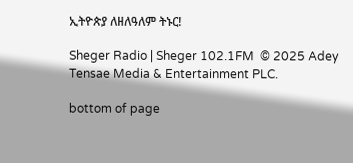ኢትዮጵያ ለዘለዓለም ትኑር!

Sheger Radio | Sheger 102.1FM  © 2025 Adey Tensae Media & Entertainment PLC.

bottom of page